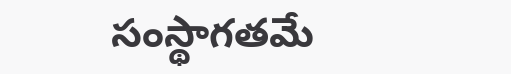సంస్థాగతమే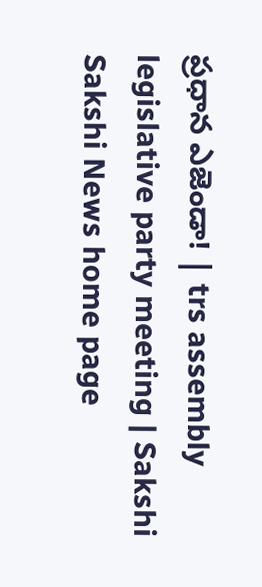ప్రధాన ఎజెండా! | trs assembly legislative party meeting | Sakshi
Sakshi News home page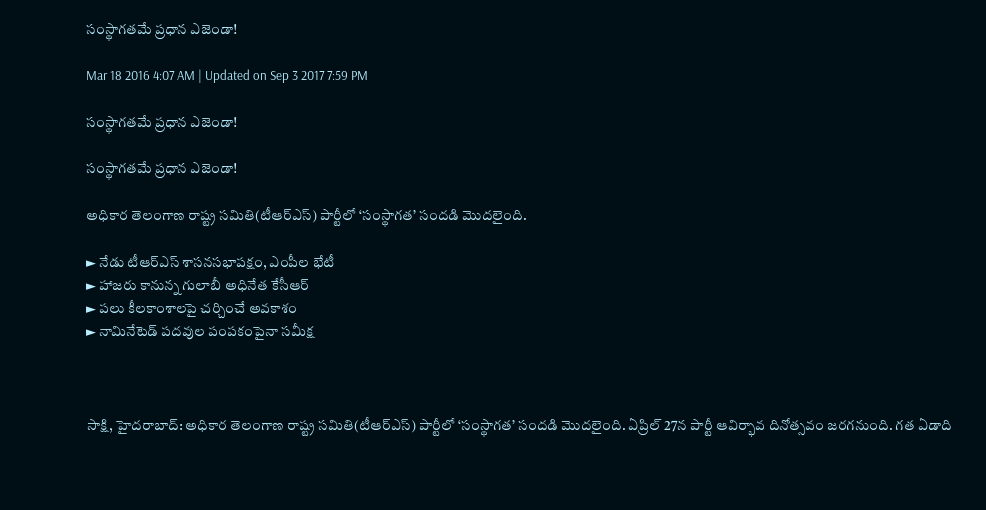సంస్థాగతమే ప్రధాన ఎజెండా!

Mar 18 2016 4:07 AM | Updated on Sep 3 2017 7:59 PM

సంస్థాగతమే ప్రధాన ఎజెండా!

సంస్థాగతమే ప్రధాన ఎజెండా!

అధికార తెలంగాణ రాష్ట్ర సమితి(టీఆర్‌ఎస్) పార్టీలో ‘సంస్థాగత’ సందడి మొదలైంది.

► నేడు టీఆర్‌ఎస్ శాసనసభాపక్షం, ఎంపీల భేటీ
► హాజరు కానున్న గులాబీ అధినేత కేసీఆర్
► పలు కీలకాంశాలపై చర్చించే అవకాశం
► నామినేటెడ్ పదవుల పంపకంపైనా సమీక్ష



సాక్షి, హైదరాబాద్: అధికార తెలంగాణ రాష్ట్ర సమితి(టీఆర్‌ఎస్) పార్టీలో ‘సంస్థాగత’ సందడి మొదలైంది. ఏప్రిల్ 27న పార్టీ ఆవిర్భావ దినోత్సవం జరగనుంది. గత ఏడాది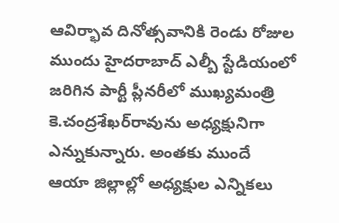ఆవిర్భావ దినోత్సవానికి రెండు రోజుల ముందు హైదరాబాద్ ఎల్బీ స్టేడియంలో జరిగిన పార్టీ ప్లీనరీలో ముఖ్యమంత్రి కె.చంద్రశేఖర్‌రావును అధ్యక్షునిగా ఎన్నుకున్నారు. అంతకు ముందే ఆయా జిల్లాల్లో అధ్యక్షుల ఎన్నికలు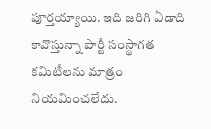పూర్తయ్యాయి. ఇది జరిగి ఏడాది కావొస్తున్నా పార్టీ సంస్థాగత కమిటీలను మాత్రం నియమించలేదు.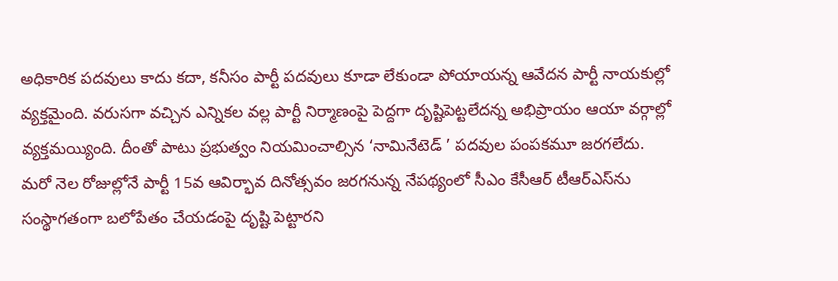అధికారిక పదవులు కాదు కదా, కనీసం పార్టీ పదవులు కూడా లేకుండా పోయాయన్న ఆవేదన పార్టీ నాయకుల్లో వ్యక్తమైంది. వరుసగా వచ్చిన ఎన్నికల వల్ల పార్టీ నిర్మాణంపై పెద్దగా దృష్టిపెట్టలేదన్న అభిప్రాయం ఆయా వర్గాల్లో వ్యక్తమయ్యింది. దీంతో పాటు ప్రభుత్వం నియమించాల్సిన ‘నామినేటెడ్ ’ పదవుల పంపకమూ జరగలేదు. మరో నెల రోజుల్లోనే పార్టీ 15వ ఆవిర్భావ దినోత్సవం జరగనున్న నేపథ్యంలో సీఎం కేసీఆర్ టీఆర్‌ఎస్‌ను సంస్థాగతంగా బలోపేతం చేయడంపై దృష్టి పెట్టారని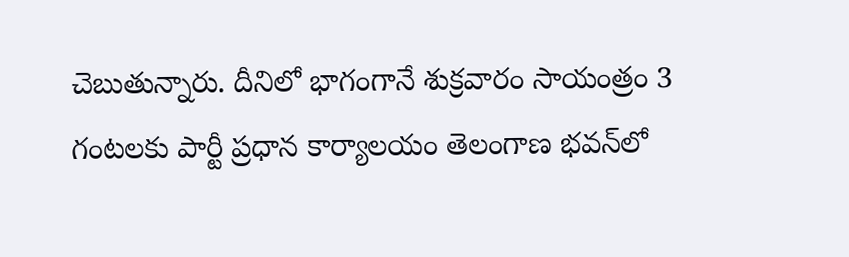చెబుతున్నారు. దీనిలో భాగంగానే శుక్రవారం సాయంత్రం 3 గంటలకు పార్టీ ప్రధాన కార్యాలయం తెలంగాణ భవన్‌లో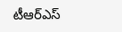టీఆర్‌ఎస్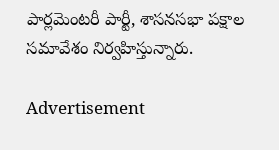పార్లమెంటరీ పార్టీ, శాసనసభా పక్షాల సమావేశం నిర్వహిస్తున్నారు.

Advertisement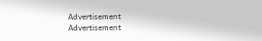Advertisement
Advertisement